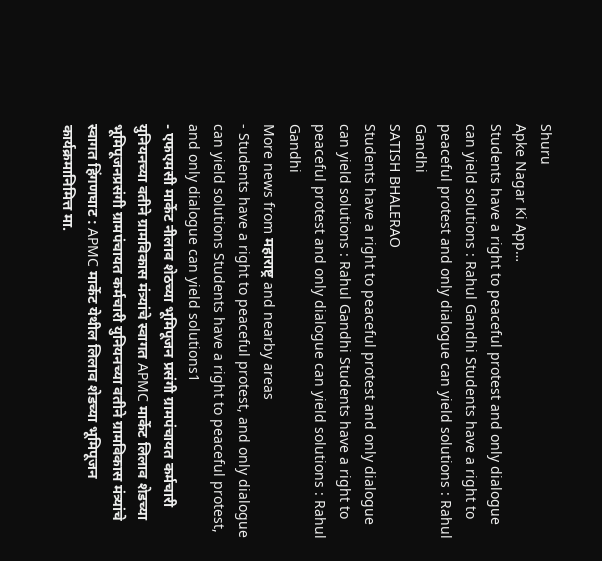Shuru
Apke Nagar Ki App…
Students have a right to peaceful protest and only dialogue can yield solutions : Rahul Gandhi Students have a right to peaceful protest and only dialogue can yield solutions : Rahul Gandhi
SATISH BHALERAO
Students have a right to peaceful protest and only dialogue can yield solutions : Rahul Gandhi Students have a right to peaceful protest and only dialogue can yield solutions : Rahul Gandhi
More news from महाराष्ट्र and nearby areas
- Students have a right to peaceful protest, and only dialogue can yield solutions Students have a right to peaceful protest, and only dialogue can yield solutions1
- एफएमसी मार्केट नीलाव शेठच्या भूमिपूजन प्रसंगी ग्रामपंचायत कर्मचारी युनियनच्या वतीने ग्रामविकास मंत्र्यांचे स्वागत APMC मार्केट लिलाव शेडच्या भूमिपूजनप्रसंगी ग्रामपंचायत कर्मचारी युनियनच्या वतीने ग्रामविकास मंत्र्यांचे स्वागत हिंगणघाट : APMC मार्केट येथील लिलाव शेडच्या भूमिपूजन कार्यक्रमानिमित्त मा.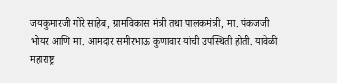जयकुमारजी गोरे साहेब, ग्रामविकास मंत्री तथा पालकमंत्री, मा. पंकजजी भोयर आणि मा. आमदार समीरभाऊ कुणावार यांची उपस्थिती होती. यावेळी महाराष्ट्र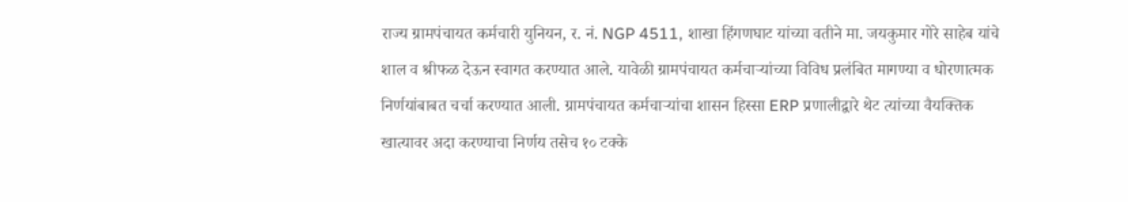राज्य ग्रामपंचायत कर्मचारी युनियन, र. नं. NGP 4511, शाखा हिंगणघाट यांच्या वतीने मा. जयकुमार गोरे साहेब यांचे शाल व श्रीफळ देऊन स्वागत करण्यात आले. यावेळी ग्रामपंचायत कर्मचाऱ्यांच्या विविध प्रलंबित मागण्या व धोरणात्मक निर्णयांबाबत चर्चा करण्यात आली. ग्रामपंचायत कर्मचाऱ्यांचा शासन हिस्सा ERP प्रणालीद्वारे थेट त्यांच्या वैयक्तिक खात्यावर अदा करण्याचा निर्णय तसेच १० टक्के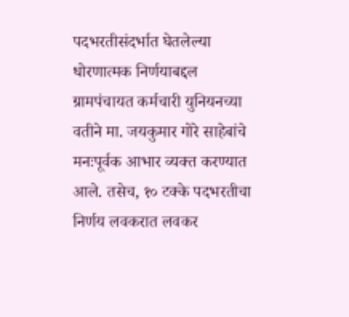पदभरतीसंदर्भात घेतलेल्या धोरणात्मक निर्णयाबद्दल ग्रामपंचायत कर्मचारी युनियनच्या वतीने मा. जयकुमार गोरे साहेबांचे मनःपूर्वक आभार व्यक्त करण्यात आले. तसेच, १० टक्के पदभरतीचा निर्णय लवकरात लवकर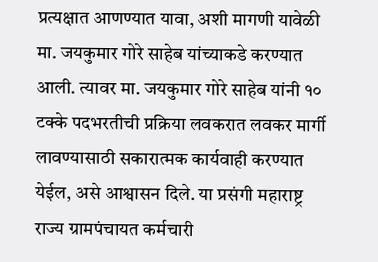प्रत्यक्षात आणण्यात यावा, अशी मागणी यावेळी मा. जयकुमार गोरे साहेब यांच्याकडे करण्यात आली. त्यावर मा. जयकुमार गोरे साहेब यांनी १० टक्के पदभरतीची प्रक्रिया लवकरात लवकर मार्गी लावण्यासाठी सकारात्मक कार्यवाही करण्यात येईल, असे आश्वासन दिले. या प्रसंगी महाराष्ट्र राज्य ग्रामपंचायत कर्मचारी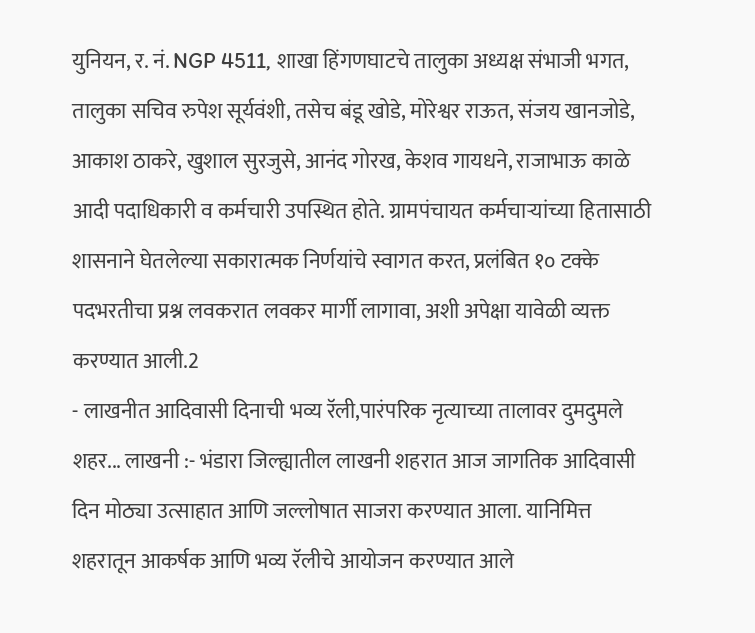युनियन, र. नं. NGP 4511, शाखा हिंगणघाटचे तालुका अध्यक्ष संभाजी भगत, तालुका सचिव रुपेश सूर्यवंशी, तसेच बंडू खोडे, मोरेश्वर राऊत, संजय खानजोडे, आकाश ठाकरे, खुशाल सुरजुसे, आनंद गोरख, केशव गायधने, राजाभाऊ काळे आदी पदाधिकारी व कर्मचारी उपस्थित होते. ग्रामपंचायत कर्मचाऱ्यांच्या हितासाठी शासनाने घेतलेल्या सकारात्मक निर्णयांचे स्वागत करत, प्रलंबित १० टक्के पदभरतीचा प्रश्न लवकरात लवकर मार्गी लागावा, अशी अपेक्षा यावेळी व्यक्त करण्यात आली.2
- लाखनीत आदिवासी दिनाची भव्य रॅली,पारंपरिक नृत्याच्या तालावर दुमदुमले शहर... लाखनी :- भंडारा जिल्ह्यातील लाखनी शहरात आज जागतिक आदिवासी दिन मोठ्या उत्साहात आणि जल्लोषात साजरा करण्यात आला. यानिमित्त शहरातून आकर्षक आणि भव्य रॅलीचे आयोजन करण्यात आले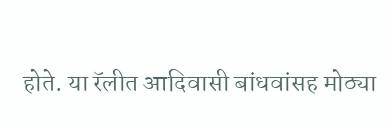होते. या रॅलीत आदिवासी बांधवांसह मोठ्या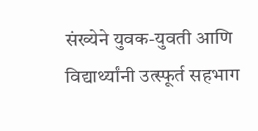संख्येने युवक-युवती आणि विद्यार्थ्यांनी उत्स्फूर्त सहभाग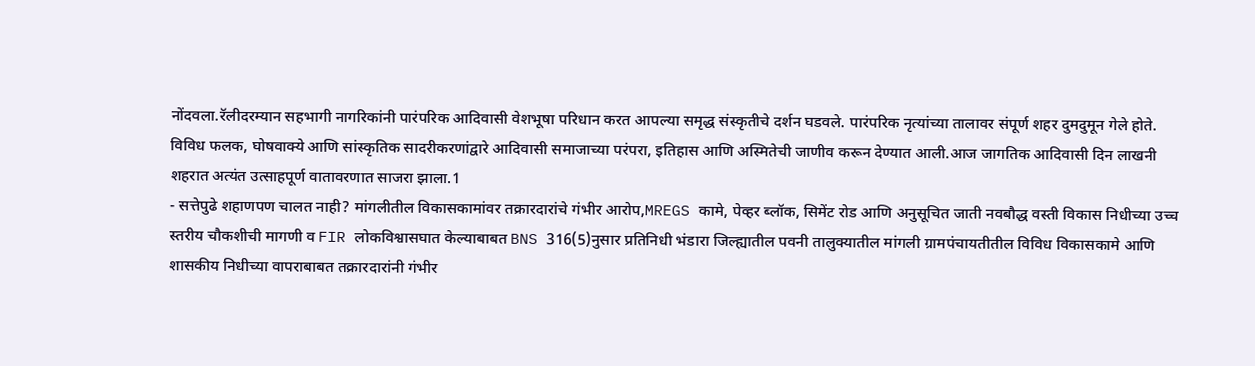नोंदवला.रॅलीदरम्यान सहभागी नागरिकांनी पारंपरिक आदिवासी वेशभूषा परिधान करत आपल्या समृद्ध संस्कृतीचे दर्शन घडवले. पारंपरिक नृत्यांच्या तालावर संपूर्ण शहर दुमदुमून गेले होते. विविध फलक, घोषवाक्ये आणि सांस्कृतिक सादरीकरणांद्वारे आदिवासी समाजाच्या परंपरा, इतिहास आणि अस्मितेची जाणीव करून देण्यात आली.आज जागतिक आदिवासी दिन लाखनी शहरात अत्यंत उत्साहपूर्ण वातावरणात साजरा झाला.1
- सत्तेपुढे शहाणपण चालत नाही? मांगलीतील विकासकामांवर तक्रारदारांचे गंभीर आरोप,MREGS कामे, पेव्हर ब्लॉक, सिमेंट रोड आणि अनुसूचित जाती नवबौद्ध वस्ती विकास निधीच्या उच्च स्तरीय चौकशीची मागणी व FIR लोकविश्वासघात केल्याबाबत BNS 316(5)नुसार प्रतिनिधी भंडारा जिल्ह्यातील पवनी तालुक्यातील मांगली ग्रामपंचायतीतील विविध विकासकामे आणि शासकीय निधीच्या वापराबाबत तक्रारदारांनी गंभीर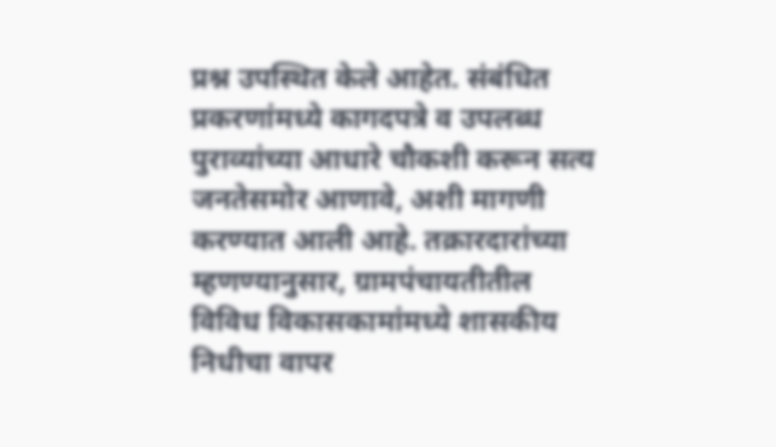प्रश्न उपस्थित केले आहेत. संबंधित प्रकरणांमध्ये कागदपत्रे व उपलब्ध पुराव्यांच्या आधारे चौकशी करून सत्य जनतेसमोर आणावे, अशी मागणी करण्यात आली आहे. तक्रारदारांच्या म्हणण्यानुसार, ग्रामपंचायतीतील विविध विकासकामांमध्ये शासकीय निधीचा वापर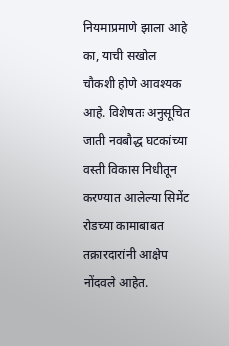नियमाप्रमाणे झाला आहे का, याची सखोल चौकशी होणे आवश्यक आहे. विशेषतः अनुसूचित जाती नवबौद्ध घटकांच्या वस्ती विकास निधीतून करण्यात आलेल्या सिमेंट रोडच्या कामाबाबत तक्रारदारांनी आक्षेप नोंदवले आहेत.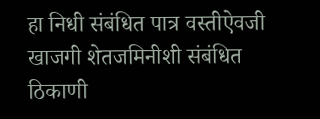हा निधी संबंधित पात्र वस्तीऐवजी खाजगी शेतजमिनीशी संबंधित ठिकाणी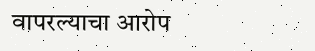वापरल्याचा आरोप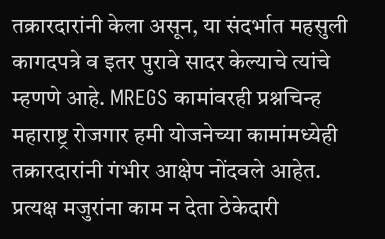तक्रारदारांनी केला असून, या संदर्भात महसुली कागदपत्रे व इतर पुरावे सादर केल्याचे त्यांचे म्हणणे आहे. MREGS कामांवरही प्रश्नचिन्ह महाराष्ट्र रोजगार हमी योजनेच्या कामांमध्येही तक्रारदारांनी गंभीर आक्षेप नोंदवले आहेत. प्रत्यक्ष मजुरांना काम न देता ठेकेदारी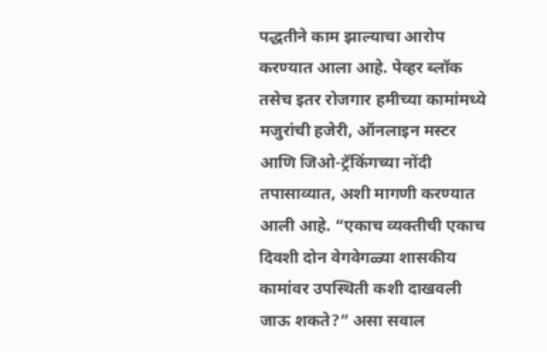पद्धतीने काम झाल्याचा आरोप करण्यात आला आहे. पेव्हर ब्लॉक तसेच इतर रोजगार हमीच्या कामांमध्ये मजुरांची हजेरी, ऑनलाइन मस्टर आणि जिओ-ट्रॅकिंगच्या नोंदी तपासाव्यात, अशी मागणी करण्यात आली आहे. “एकाच व्यक्तीची एकाच दिवशी दोन वेगवेगळ्या शासकीय कामांवर उपस्थिती कशी दाखवली जाऊ शकते?” असा सवाल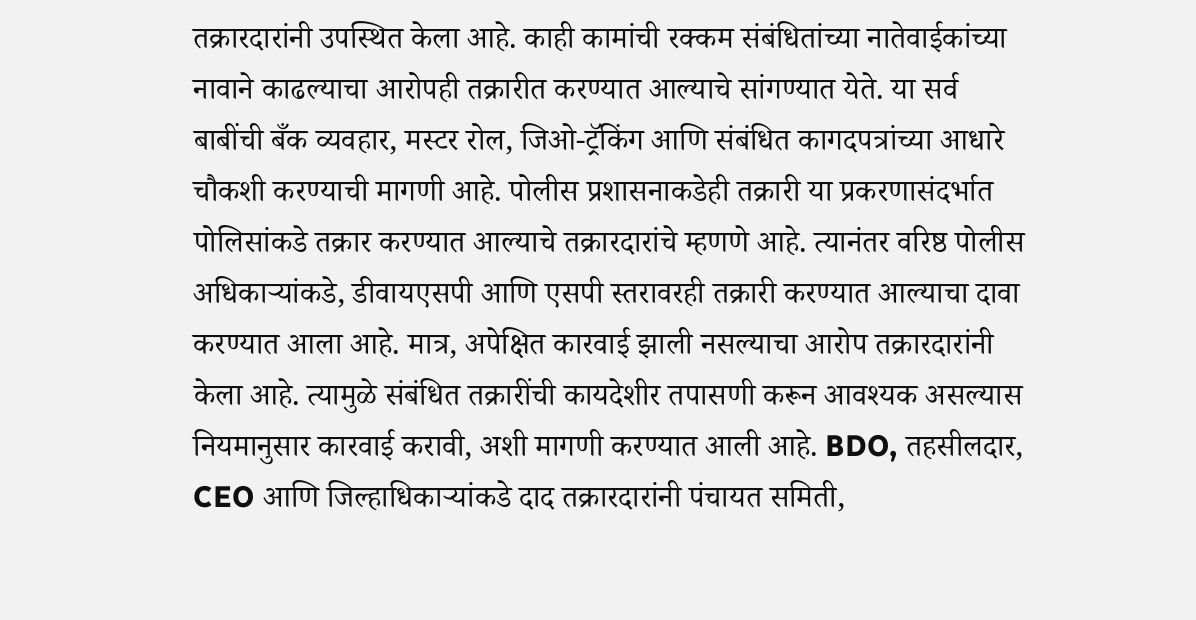तक्रारदारांनी उपस्थित केला आहे. काही कामांची रक्कम संबंधितांच्या नातेवाईकांच्या नावाने काढल्याचा आरोपही तक्रारीत करण्यात आल्याचे सांगण्यात येते. या सर्व बाबींची बँक व्यवहार, मस्टर रोल, जिओ-ट्रॅकिंग आणि संबंधित कागदपत्रांच्या आधारे चौकशी करण्याची मागणी आहे. पोलीस प्रशासनाकडेही तक्रारी या प्रकरणासंदर्भात पोलिसांकडे तक्रार करण्यात आल्याचे तक्रारदारांचे म्हणणे आहे. त्यानंतर वरिष्ठ पोलीस अधिकाऱ्यांकडे, डीवायएसपी आणि एसपी स्तरावरही तक्रारी करण्यात आल्याचा दावा करण्यात आला आहे. मात्र, अपेक्षित कारवाई झाली नसल्याचा आरोप तक्रारदारांनी केला आहे. त्यामुळे संबंधित तक्रारींची कायदेशीर तपासणी करून आवश्यक असल्यास नियमानुसार कारवाई करावी, अशी मागणी करण्यात आली आहे. BDO, तहसीलदार, CEO आणि जिल्हाधिकाऱ्यांकडे दाद तक्रारदारांनी पंचायत समिती,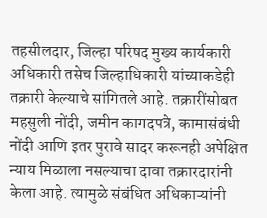तहसीलदार, जिल्हा परिषद मुख्य कार्यकारी अधिकारी तसेच जिल्हाधिकारी यांच्याकडेही तक्रारी केल्याचे सांगितले आहे. तक्रारींसोबत महसुली नोंदी, जमीन कागदपत्रे, कामासंबंधी नोंदी आणि इतर पुरावे सादर करूनही अपेक्षित न्याय मिळाला नसल्याचा दावा तक्रारदारांनी केला आहे. त्यामुळे संबंधित अधिकाऱ्यांनी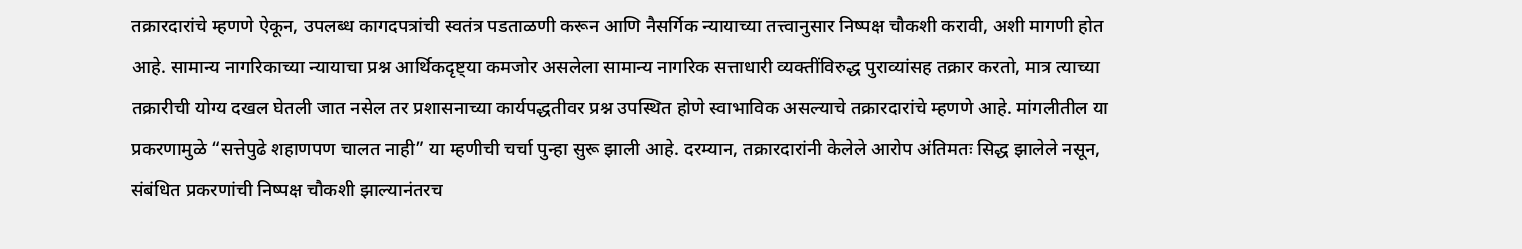तक्रारदारांचे म्हणणे ऐकून, उपलब्ध कागदपत्रांची स्वतंत्र पडताळणी करून आणि नैसर्गिक न्यायाच्या तत्त्वानुसार निष्पक्ष चौकशी करावी, अशी मागणी होत आहे. सामान्य नागरिकाच्या न्यायाचा प्रश्न आर्थिकदृष्ट्या कमजोर असलेला सामान्य नागरिक सत्ताधारी व्यक्तींविरुद्ध पुराव्यांसह तक्रार करतो, मात्र त्याच्या तक्रारीची योग्य दखल घेतली जात नसेल तर प्रशासनाच्या कार्यपद्धतीवर प्रश्न उपस्थित होणे स्वाभाविक असल्याचे तक्रारदारांचे म्हणणे आहे. मांगलीतील या प्रकरणामुळे “सत्तेपुढे शहाणपण चालत नाही” या म्हणीची चर्चा पुन्हा सुरू झाली आहे. दरम्यान, तक्रारदारांनी केलेले आरोप अंतिमतः सिद्ध झालेले नसून, संबंधित प्रकरणांची निष्पक्ष चौकशी झाल्यानंतरच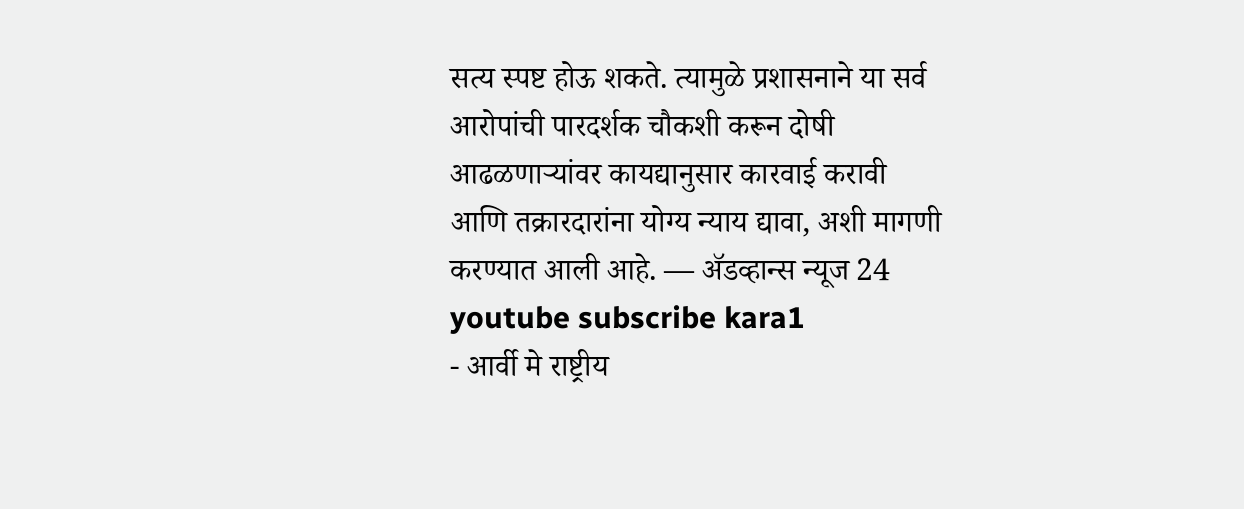सत्य स्पष्ट होऊ शकते. त्यामुळे प्रशासनाने या सर्व आरोपांची पारदर्शक चौकशी करून दोषी आढळणाऱ्यांवर कायद्यानुसार कारवाई करावी आणि तक्रारदारांना योग्य न्याय द्यावा, अशी मागणी करण्यात आली आहे. — ॲडव्हान्स न्यूज 24 youtube subscribe kara1
- आर्वी मे राष्ट्रीय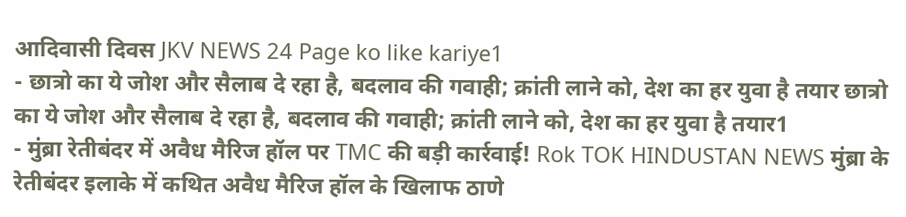आदिवासी दिवस JKV NEWS 24 Page ko like kariye1
- छात्रो का ये जोश और सैलाब दे रहा है, बदलाव की गवाही; क्रांती लाने को, देश का हर युवा है तयार छात्रो का ये जोश और सैलाब दे रहा है, बदलाव की गवाही; क्रांती लाने को, देश का हर युवा है तयार1
- मुंब्रा रेतीबंदर में अवैध मैरिज हॉल पर TMC की बड़ी कार्रवाई! Rok TOK HINDUSTAN NEWS मुंब्रा के रेतीबंदर इलाके में कथित अवैध मैरिज हॉल के खिलाफ ठाणे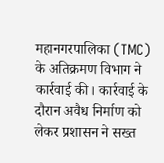महानगरपालिका (TMC) के अतिक्रमण विभाग ने कार्रवाई की। कार्रवाई के दौरान अवैध निर्माण को लेकर प्रशासन ने सख्त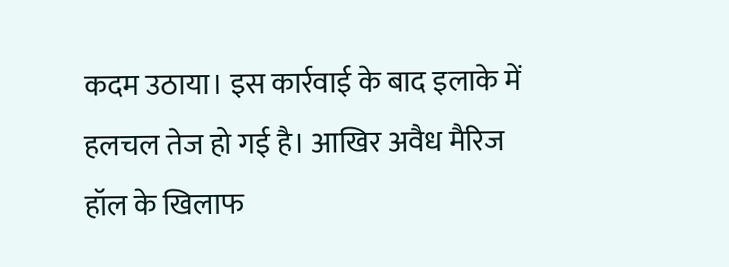कदम उठाया। इस कार्रवाई के बाद इलाके में हलचल तेज हो गई है। आखिर अवैध मैरिज हॉल के खिलाफ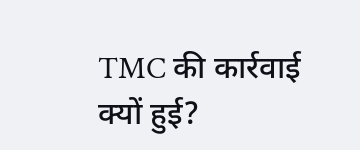TMC की कार्रवाई क्यों हुई?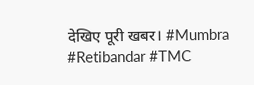देखिए पूरी खबर। #Mumbra #Retibandar #TMC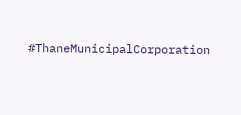#ThaneMunicipalCorporation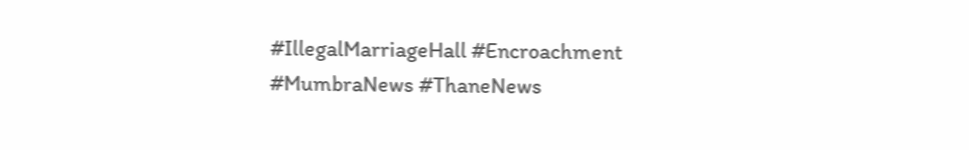#IllegalMarriageHall #Encroachment #MumbraNews #ThaneNews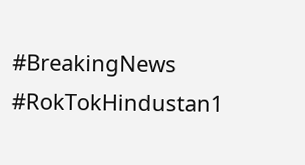#BreakingNews #RokTokHindustan1